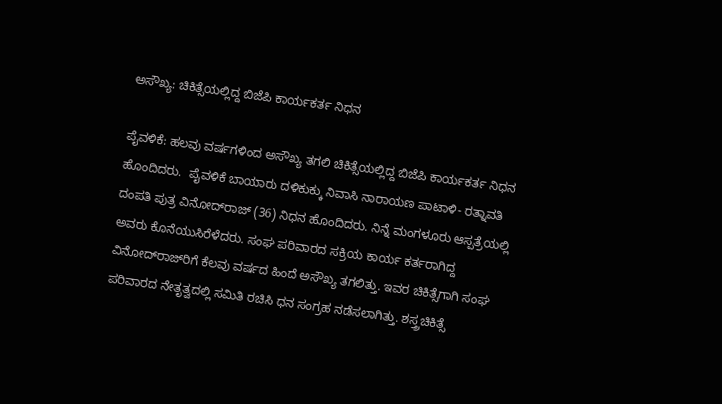ಅಸೌಖ್ಯ: ಚಿಕಿತ್ಸೆಯಲ್ಲಿದ್ದ ಬಿಜೆಪಿ ಕಾರ್ಯಕರ್ತ ನಿಧನ

ಪೈವಳಿಕೆ: ಹಲವು ವರ್ಷಗಳಿಂದ ಅಸೌಖ್ಯ ತಗಲಿ ಚಿಕಿತ್ಸೆಯಲ್ಲಿದ್ದ ಬಿಜೆಪಿ ಕಾರ್ಯಕರ್ತ ನಿಧನ ಹೊಂದಿದರು.  ಪೈವಳಿಕೆ ಬಾಯಾರು ದಳಿಕುಕ್ಕು ನಿವಾಸಿ ನಾರಾಯಣ ಪಾಟಾಳಿ- ರತ್ನಾವತಿ ದಂಪತಿ ಪುತ್ರ ವಿನೋದ್‌ರಾಜ್ (36) ನಿಧನ ಹೊಂದಿದರು. ನಿನ್ನೆ ಮಂಗಳೂರು ಆಸ್ಪತ್ರೆಯಲ್ಲಿ ಅವರು ಕೊನೆಯುಸಿರೆಳೆದರು. ಸಂಘ ಪರಿವಾರದ ಸಕ್ರಿಯ ಕಾರ್ಯ ಕರ್ತರಾಗಿದ್ದ ವಿನೋದ್‌ರಾಜ್‌ರಿಗೆ ಕೆಲವು ವರ್ಷದ ಹಿಂದೆ ಅಸೌಖ್ಯ ತಗಲಿತ್ತು. ಇವರ ಚಿಕಿತ್ಸೆಗಾಗಿ ಸಂಘ ಪರಿವಾರದ ನೇತೃತ್ವದಲ್ಲಿ ಸಮಿತಿ ರಚಿಸಿ ಧನ ಸಂಗ್ರಹ ನಡೆಸಲಾಗಿತ್ತು. ಶಸ್ತ್ರಚಿಕಿತ್ಸೆ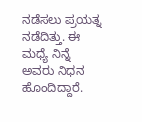ನಡೆಸಲು ಪ್ರಯತ್ನ ನಡೆದಿತ್ತು. ಈ ಮಧ್ಯೆ ನಿನ್ನೆ ಅವರು ನಿಧನ ಹೊಂದಿದ್ದಾರೆ.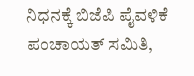ನಿಧನಕ್ಕೆ ಬಿಜೆಪಿ ಪೈವಳಿಕೆ ಪಂಚಾಯತ್ ಸಮಿತಿ,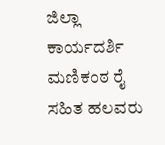ಜಿಲ್ಲಾ ಕಾರ್ಯದರ್ಶಿ ಮಣಿಕಂಠ ರೈ ಸಹಿತ ಹಲವರು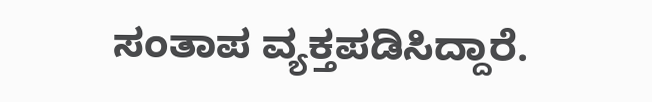ಸಂತಾಪ ವ್ಯಕ್ತಪಡಿಸಿದ್ದಾರೆ.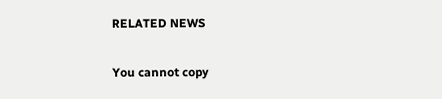RELATED NEWS

You cannot copy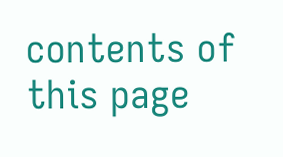contents of this page